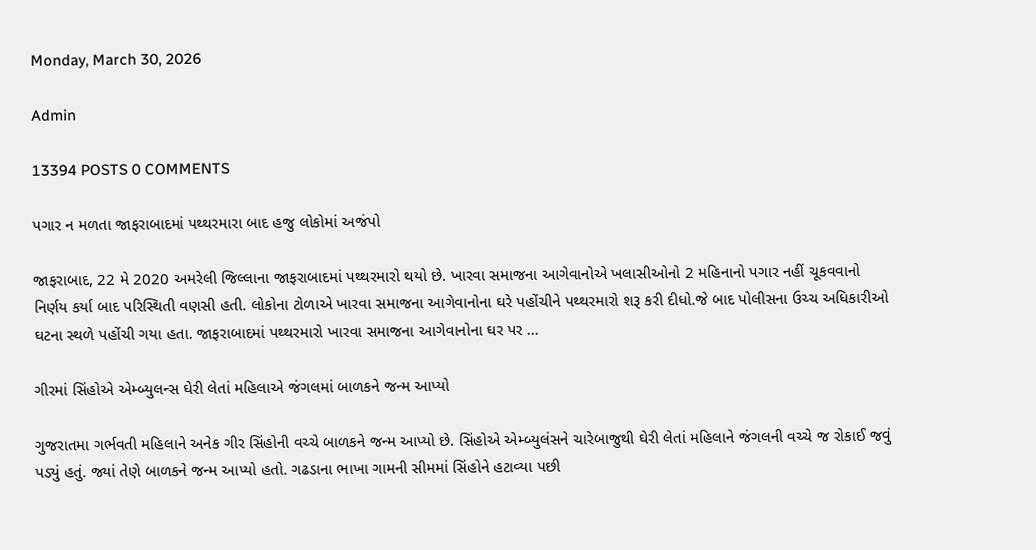Monday, March 30, 2026

Admin

13394 POSTS 0 COMMENTS

પગાર ન મળતા જાફરાબાદમાં પથ્થરમારા બાદ હજુ લોકોમાં અજંપો

જાફરાબાદ, 22 મે 2020 અમરેલી જિલ્લાના જાફરાબાદમાં પથ્થરમારો થયો છે. ખારવા સમાજના આગેવાનોએ ખલાસીઓનો 2 મહિનાનો પગાર નહીં ચૂકવવાનો નિર્ણય કર્યા બાદ પરિસ્થિતી વણસી હતી. લોકોના ટોળાએ ખારવા સમાજના આગેવાનોના ઘરે પહોંચીને પથ્થરમારો શરૂ કરી દીધો.જે બાદ પોલીસના ઉચ્ચ અધિકારીઓ ઘટના સ્થળે પહોંચી ગયા હતા. જાફરાબાદમાં પથ્થરમારો ખારવા સમાજના આગેવાનોના ઘર પર ...

ગીરમાં સિંહોએ એમ્બ્યુલન્સ ઘેરી લેતાં મહિલાએ જંગલમાં બાળકને જન્મ આપ્યો

ગુજરાતમા ગર્ભવતી મહિલાને અનેક ગીર સિંહોની વચ્ચે બાળકને જન્મ આપ્યો છે. સિંહોએ એમ્બ્યુલંસને ચારેબાજુથી ઘેરી લેતાં મહિલાને જંગલની વચ્ચે જ રોકાઈ જવું પડ્યું હતું. જ્યાં તેણે બાળકને જન્મ આપ્યો હતો. ગઢડાના ભાખા ગામની સીમમાં સિંહોને હટાવ્યા પછી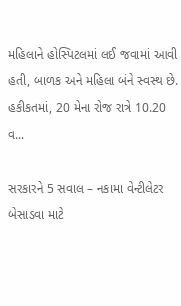મહિલાને હોસ્પિટલમાં લઈ જવામાં આવી હતી, બાળક અને મહિલા બંને સ્વસ્થ છે. હકીકતમાં, 20 મેના રોજ રાત્રે 10.20 વ...

સરકારને 5 સવાલ – નકામા વેન્ટીલેટર બેસાડવા માટે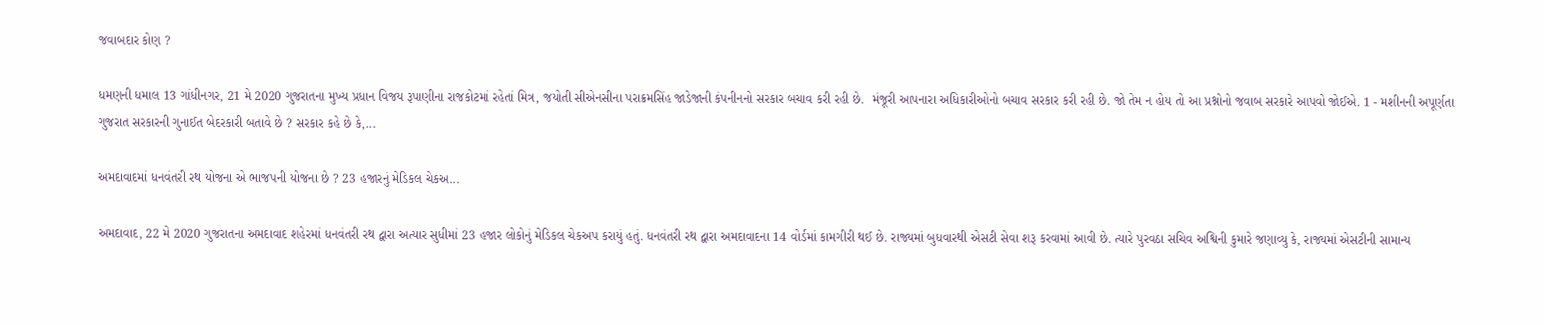જવાબદાર કોણ ?

ધમણની ધમાલ 13 ગાંધીનગર, 21 મે 2020 ગુજરાતના મુખ્ય પ્રધાન વિજય રૂપાણીના રાજકોટમાં રહેતાં મિત્ર, જયોતી સીએનસીના પરાક્રમસિંહ જાડેજાની કંપનીનનો સરકાર બચાવ કરી રહી છે.  મંજૂરી આપનારા અધિકારીઓનો બચાવ સરકાર કરી રહી છે. જો તેમ ન હોય તો આ પ્રશ્નોનો જવાબ સરકારે આપવો જોઈએ. 1 - મશીનની અપૂર્ણતા ગુજરાત સરકારની ગુનાઈત બેદરકારી બતાવે છે ? સરકાર કહે છે કે,...

અમદાવાદમાં ધનવંતરી રથ યોજના એ ભાજપની યોજના છે ? 23 હજારનું મેડિકલ ચેકઅ...

અમદાવાદ, 22 મે 2020 ગુજરાતના અમદાવાદ શહેરમાં ધનવંતરી રથ દ્વારા અત્યાર સુધીમાં 23 હજાર લોકોનું મેડિકલ ચેકઅપ કરાયું હતું. ધનવંતરી રથ દ્વારા અમદાવાદના 14 વોર્ડમાં કામગીરી થઈ છે. રાજ્યમાં બુધવારથી એસટી સેવા શરૂ કરવામાં આવી છે. ત્યારે પુરવઠા સચિવ અશ્વિની કુમારે જણાવ્યુ કે, રાજ્યમાં એસટીની સામાન્ય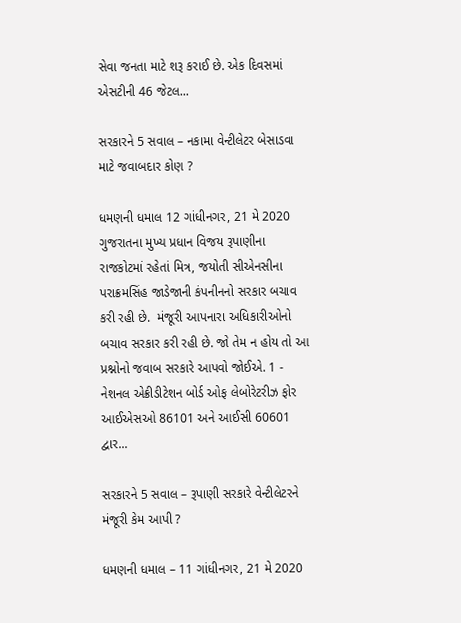સેવા જનતા માટે શરૂ કરાઈ છે. એક દિવસમાં એસટીની 46 જેટલ...

સરકારને 5 સવાલ – નકામા વેન્ટીલેટર બેસાડવા માટે જવાબદાર કોણ ?

ધમણની ધમાલ 12 ગાંધીનગર, 21 મે 2020 ગુજરાતના મુખ્ય પ્રધાન વિજય રૂપાણીના રાજકોટમાં રહેતાં મિત્ર, જયોતી સીએનસીના પરાક્રમસિંહ જાડેજાની કંપનીનનો સરકાર બચાવ કરી રહી છે.  મંજૂરી આપનારા અધિકારીઓનો બચાવ સરકાર કરી રહી છે. જો તેમ ન હોય તો આ પ્રશ્નોનો જવાબ સરકારે આપવો જોઈએ. 1 - નેશનલ એક્રીડીટેશન બોર્ડ ઓફ લેબોરેટરીઝ ફોર આઈએસઓ 86101 અને આઈસી 60601 દ્વાર...

સરકારને 5 સવાલ – રૂપાણી સરકારે વેન્ટીલેટરને મંજૂરી કેમ આપી ?

ધમણની ધમાલ – 11 ગાંધીનગર, 21 મે 2020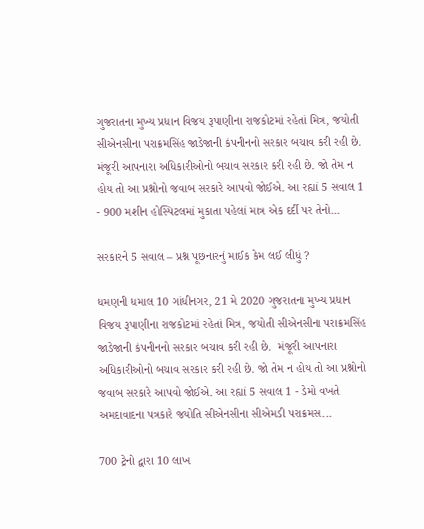ગુજરાતના મુખ્ય પ્રધાન વિજય રૂપાણીના રાજકોટમાં રહેતાં મિત્ર, જયોતી સીએનસીના પરાક્રમસિંહ જાડેજાની કંપનીનનો સરકાર બચાવ કરી રહી છે.  મંજૂરી આપનારા અધિકારીઓનો બચાવ સરકાર કરી રહી છે. જો તેમ ન હોય તો આ પ્રશ્નોનો જવાબ સરકારે આપવો જોઈએ. આ રહ્યાં 5 સવાલ 1 - 900 મશીન હોસ્પિટલમાં મુકાતા પહેલાં માત્ર એક દર્દી પર તેનો...

સરકારને 5 સવાલ – પ્રશ્ન પૂછનારનું માઈક કેમ લઈ લીધું ?

ધમણની ધમાલ 10 ગાંધીનગર, 21 મે 2020 ગુજરાતના મુખ્ય પ્રધાન વિજય રૂપાણીના રાજકોટમાં રહેતાં મિત્ર, જયોતી સીએનસીના પરાક્રમસિંહ જાડેજાની કંપનીનનો સરકાર બચાવ કરી રહી છે.  મંજૂરી આપનારા અધિકારીઓનો બચાવ સરકાર કરી રહી છે. જો તેમ ન હોય તો આ પ્રશ્નોનો જવાબ સરકારે આપવો જોઈએ. આ રહ્યાં 5 સવાલ 1 - ડેમો વખતે અમદાવાદના પત્રકારે જયોતિ સીએનસીના સીએમડી પરાક્રમસ...

700 ટ્રેનો દ્વારા 10 લાખ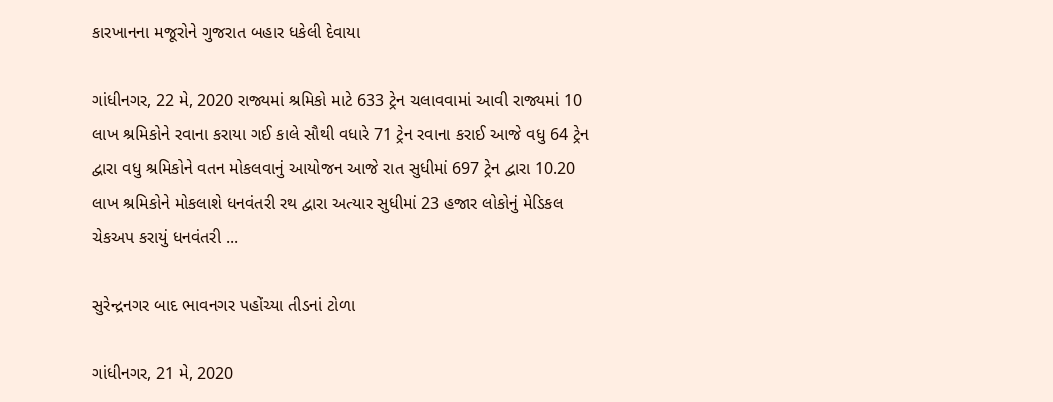કારખાનના મજૂરોને ગુજરાત બહાર ધકેલી દેવાયા

ગાંધીનગર, 22 મે, 2020 રાજ્યમાં શ્રમિકો માટે 633 ટ્રેન ચલાવવામાં આવી રાજ્યમાં 10 લાખ શ્રમિકોને રવાના કરાયા ગઈ કાલે સૌથી વધારે 71 ટ્રેન રવાના કરાઈ આજે વધુ 64 ટ્રેન દ્વારા વધુ શ્રમિકોને વતન મોકલવાનું આયોજન આજે રાત સુધીમાં 697 ટ્રેન દ્વારા 10.20 લાખ શ્રમિકોને મોકલાશે ધનવંતરી રથ દ્વારા અત્યાર સુધીમાં 23 હજાર લોકોનું મેડિકલ ચેકઅપ કરાયું ધનવંતરી ...

સુરેન્દ્રનગર બાદ ભાવનગર પહોંચ્યા તીડનાં ટોળા

ગાંધીનગર, 21 મે, 2020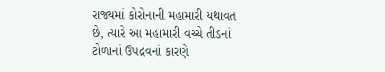રાજ્યમાં કોરોનાની મહામારી યથાવત છે, ત્યારે આ મહામારી વચ્ચે તીડનાં ટોળાનાં ઉપદ્રવનાં કારણે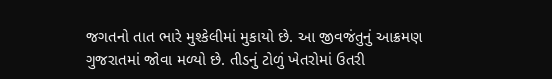જગતનો તાત ભારે મુશ્કેલીમાં મુકાયો છે. આ જીવજંતુનું આક્રમણ ગુજરાતમાં જોવા મળ્યો છે. તીડનું ટોળું ખેતરોમાં ઉતરી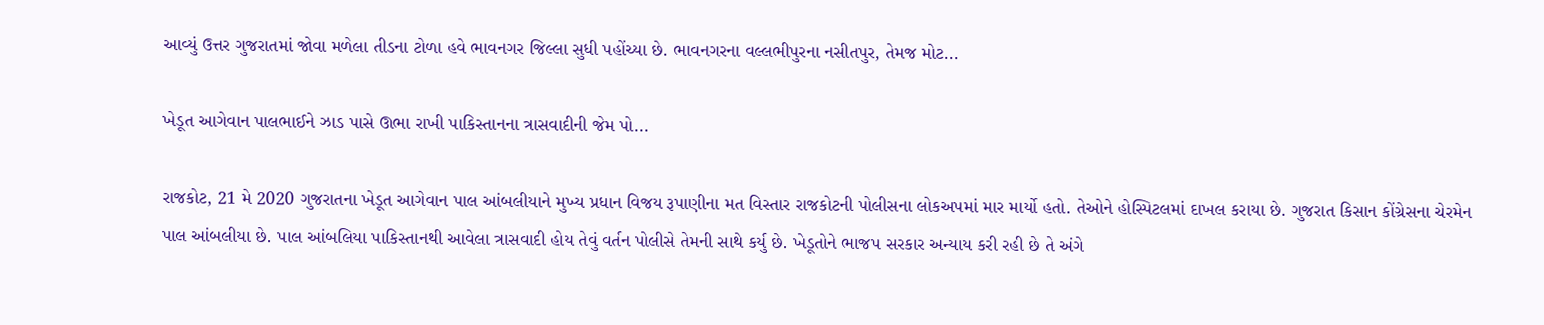આવ્યું ઉત્તર ગુજરાતમાં જોવા મળેલા તીડના ટોળા હવે ભાવનગર જિલ્લા સુધી પહોંચ્યા છે. ભાવનગરના વલ્લભીપુરના નસીતપુર, તેમજ મોટ...

ખેડૂત આગેવાન પાલભાઈને ઝાડ પાસે ઊભા રાખી પાકિસ્તાનના ત્રાસવાદીની જેમ પો...

રાજકોટ, 21 મે 2020 ગુજરાતના ખેડૂત આગેવાન પાલ આંબલીયાને મુખ્ય પ્રધાન વિજય રૂપાણીના મત વિસ્તાર રાજકોટની પોલીસના લોકઅપમાં માર માર્યો હતો. તેઓને હોસ્પિટલમાં દાખલ કરાયા છે. ગુજરાત કિસાન કોંગ્રેસના ચેરમેન પાલ આંબલીયા છે. પાલ આંબલિયા પાકિસ્તાનથી આવેલા ત્રાસવાદી હોય તેવું વર્તન પોલીસે તેમની સાથે કર્યુ છે. ખેડૂતોને ભાજપ સરકાર અન્યાય કરી રહી છે તે અંગે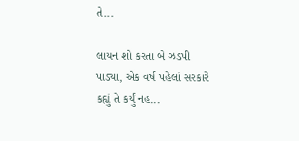તે...

લાયન શો કરતા બે ઝડપી પાડ્યા, એક વર્ષ પહેલાં સરકારે કહ્યું તે કર્યું નહ...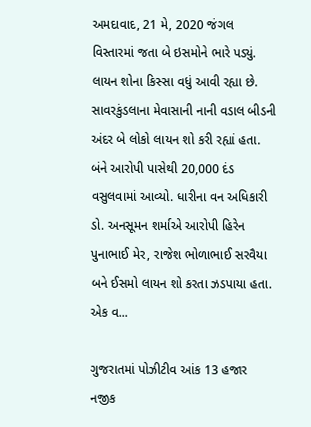અમદાવાદ, 21 મે, 2020 જંગલ વિસ્તારમાં જતા બે ઇસમોને ભારે પડ્યું. લાયન શોના કિસ્સા વધું આવી રહ્યા છે. સાવરકુંડલાના મેવાસાની નાની વડાલ બીડની અંદર બે લોકો લાયન શો કરી રહ્યાં હતા. બંને આરોપી પાસેથી 20,000 દંડ વસુલવામાં આવ્યો. ધારીના વન અધિકારી ડો. અનસૂમન શર્માએ આરોપી હિરેન પુનાભાઈ મેર, રાજેશ ભોળાભાઈ સરવૈયા બને ઈસમો લાયન શો કરતા ઝડપાયા હતા. એક વ...

ગુજરાતમાં પોઝીટીવ આંક 13 હજાર નજીક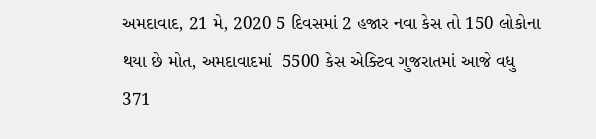અમદાવાદ, 21 મે, 2020 5 દિવસમાં 2 હજાર નવા કેસ તો 150 લોકોના થયા છે મોત, અમદાવાદમાં  5500 કેસ એક્ટિવ ગુજરાતમાં આજે વધુ 371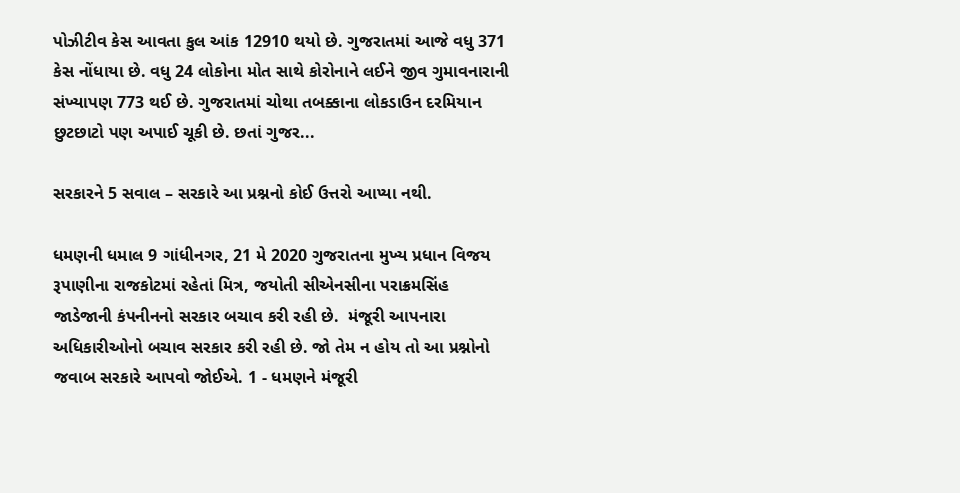પોઝીટીવ કેસ આવતા કુલ આંક 12910 થયો છે. ગુજરાતમાં આજે વધુ 371 કેસ નોંધાયા છે. વધુ 24 લોકોના મોત સાથે કોરોનાને લઈને જીવ ગુમાવનારાની સંખ્યાપણ 773 થઈ છે. ગુજરાતમાં ચોથા તબક્કાના લોકડાઉન દરમિયાન છુટછાટો પણ અપાઈ ચૂકી છે. છતાં ગુજર...

સરકારને 5 સવાલ – સરકારે આ પ્રશ્નનો કોઈ ઉત્તરો આપ્યા નથી.

ધમણની ધમાલ 9 ગાંધીનગર, 21 મે 2020 ગુજરાતના મુખ્ય પ્રધાન વિજય રૂપાણીના રાજકોટમાં રહેતાં મિત્ર, જયોતી સીએનસીના પરાક્રમસિંહ જાડેજાની કંપનીનનો સરકાર બચાવ કરી રહી છે.  મંજૂરી આપનારા અધિકારીઓનો બચાવ સરકાર કરી રહી છે. જો તેમ ન હોય તો આ પ્રશ્નોનો જવાબ સરકારે આપવો જોઈએ. 1 - ધમણને મંજૂરી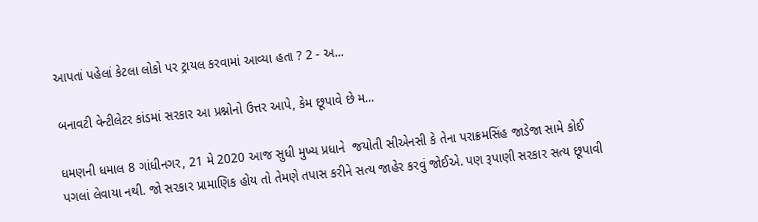આપતાં પહેલાં કેટલા લોકો પર ટ્રાયલ કરવામાં આવ્યા હતા ? 2 - અ...

બનાવટી વેન્ટીલેટર કાંડમાં સરકાર આ પ્રશ્નોનો ઉત્તર આપે, કેમ છૂપાવે છે મ...

ધમણની ધમાલ 8 ગાંધીનગર, 21 મે 2020 આજ સુધી મુખ્ય પ્રધાને  જયોતી સીએનસી કે તેના પરાક્રમસિંહ જાડેજા સામે કોઈ પગલાં લેવાયા નથી. જો સરકાર પ્રામાણિક હોય તો તેમણે તપાસ કરીને સત્ય જાહેર કરવું જોઈએ. પણ રૂપાણી સરકાર સત્ય છૂપાવી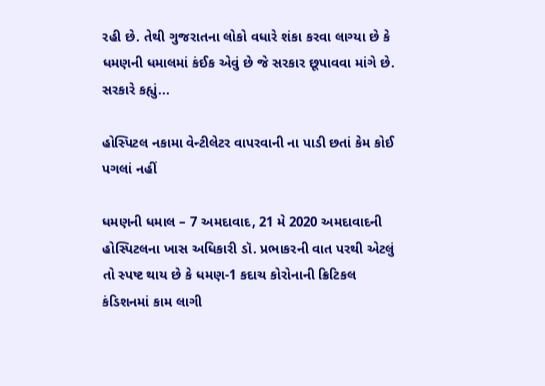રહી છે. તેથી ગુજરાતના લોકો વધારે શંકા કરવા લાગ્યા છે કે ધમણની ધમાલમાં કંઈક એવું છે જે સરકાર છૂપાવવા માંગે છે. સરકારે કહ્યું...

હોસ્પિટલ નકામા વેન્ટીલેટર વાપરવાની ના પાડી છતાં કેમ કોઈ પગલાં નહીં

ધમણની ધમાલ – 7 અમદાવાદ, 21 મે 2020 અમદાવાદની હોસ્પિટલના ખાસ અધિકારી ડૉ. પ્રભાકરની વાત પરથી એટલું તો સ્પષ્ટ થાય છે કે ધમણ-1 કદાચ કોરોનાની ક્રિટિકલ કંડિશનમાં કામ લાગી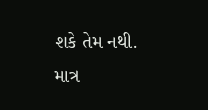શકે તેમ નથી. માત્ર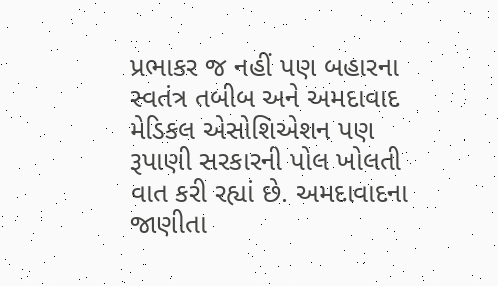પ્રભાકર જ નહીં પણ બહારના સ્વતંત્ર તબીબ અને અમદાવાદ મેડિકલ એસોશિએશન પણ રૂપાણી સરકારની પોલ ખોલતી વાત કરી રહ્યાં છે. અમદાવાદના જાણીતા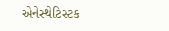એનેસ્થેટિસ્ટક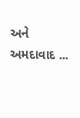અને અમદાવાદ ...